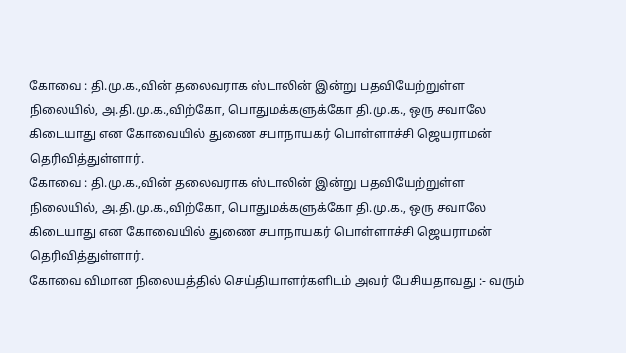கோவை : தி.மு.க.,வின் தலைவராக ஸ்டாலின் இன்று பதவியேற்றுள்ள நிலையில், அ.தி.மு.க.,விற்கோ, பொதுமக்களுக்கோ தி.மு.க., ஒரு சவாலே கிடையாது என கோவையில் துணை சபாநாயகர் பொள்ளாச்சி ஜெயராமன் தெரிவித்துள்ளார்.
கோவை : தி.மு.க.,வின் தலைவராக ஸ்டாலின் இன்று பதவியேற்றுள்ள நிலையில், அ.தி.மு.க.,விற்கோ, பொதுமக்களுக்கோ தி.மு.க., ஒரு சவாலே கிடையாது என கோவையில் துணை சபாநாயகர் பொள்ளாச்சி ஜெயராமன் தெரிவித்துள்ளார்.
கோவை விமான நிலையத்தில் செய்தியாளர்களிடம் அவர் பேசியதாவது :- வரும்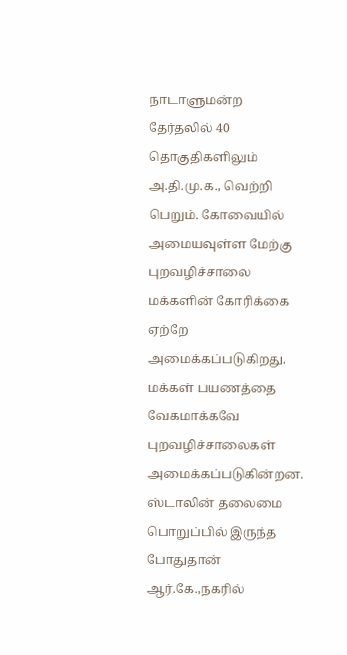நாடாளுமன்ற தேர்தலில் 40 தொகுதிகளிலும் அ.தி.மு.க., வெற்றி பெறும். கோவையில் அமையவுள்ள மேற்கு புறவழிச்சாலை மக்களின் கோரிக்கை ஏற்றே அமைக்கப்படுகிறது. மக்கள் பயணத்தை வேகமாக்கவே புறவழிச்சாலைகள் அமைக்கப்படுகின்றன.
ஸ்டாலின் தலைமை பொறுப்பில் இருந்த போதுதான் ஆர்.கே.,நகரில்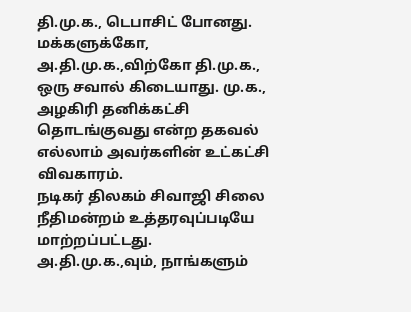தி.மு.க., டெபாசிட் போனது. மக்களுக்கோ, அ.தி.மு.க.,விற்கோ தி.மு.க., ஒரு சவால் கிடையாது. மு.க., அழகிரி தனிக்கட்சி தொடங்குவது என்ற தகவல் எல்லாம் அவர்களின் உட்கட்சி விவகாரம்.
நடிகர் திலகம் சிவாஜி சிலை நீதிமன்றம் உத்தரவுப்படியே மாற்றப்பட்டது. அ.தி.மு.க.,வும், நாங்களும்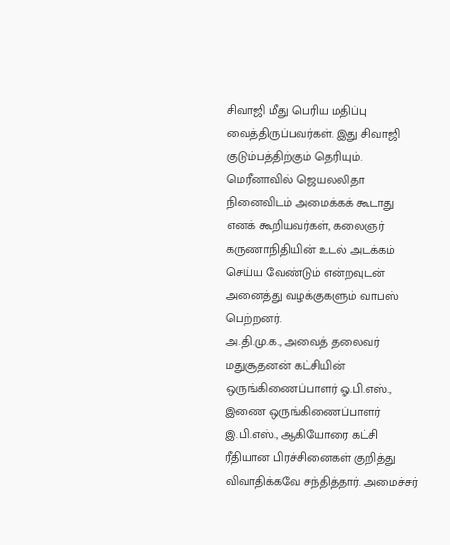சிவாஜி மீது பெரிய மதிப்பு வைத்திருப்பவர்கள். இது சிவாஜி குடும்பத்திற்கும் தெரியும். மெரீனாவில் ஜெயலலிதா நினைவிடம் அமைக்கக் கூடாது எனக் கூறியவர்கள், கலைஞர் கருணாநிதியின் உடல் அடக்கம் செய்ய வேண்டும் என்றவுடன் அனைத்து வழக்குகளும் வாபஸ் பெற்றனர்.
அ.தி.மு.க., அவைத் தலைவர் மதுசூதனன் கட்சியின் ஒருங்கிணைப்பாளர் ஓ.பி.எஸ்., இணை ஒருங்கிணைப்பாளர் இ.பி.எஸ்., ஆகியோரை கட்சி ரீதியான பிரச்சினைகள் குறித்து விவாதிக்கவே சந்தித்தார். அமைச்சர்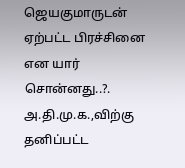ஜெயகுமாருடன் ஏற்பட்ட பிரச்சினை என யார் சொன்னது..?. அ.தி.மு.க.,விற்கு தனிப்பட்ட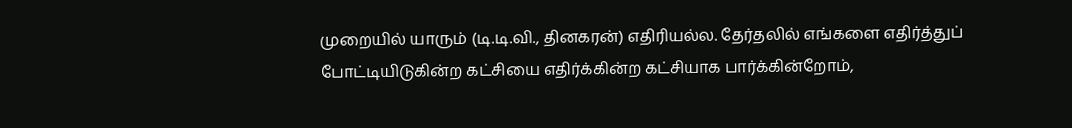முறையில் யாரும் (டி.டி.வி., தினகரன்) எதிரியல்ல. தேர்தலில் எங்களை எதிர்த்துப் போட்டியிடுகின்ற கட்சியை எதிர்க்கின்ற கட்சியாக பார்க்கின்றோம்,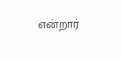என்றார்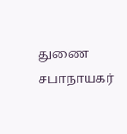துணை சபாநாயகர்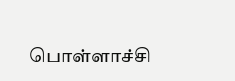பொள்ளாச்சி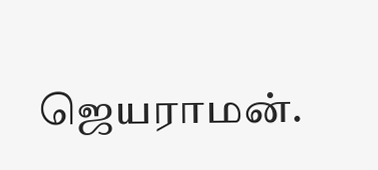ஜெயராமன்.